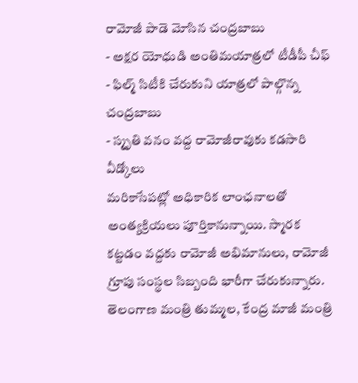రామోజీ పాడె మోసిన చంద్రబాబు
- అక్షర యోధుడి అంతిమయాత్రలో టీడీపీ చీఫ్
- ఫిల్మ్ సిటీకి చేరుకుని యాత్రలో పాల్గొన్న చంద్రబాబు
- స్మృతి వనం వద్ద రామోజీరావుకు కడసారి వీడ్కోలు
మరికాసేపట్లో అధికారిక లాంఛనాలతో అంత్యక్రియలు పూర్తికానున్నాయి. స్మారక కట్టడం వద్దకు రామోజీ అభిమానులు, రామోజీ గ్రూపు సంస్థల సిబ్బంది భారీగా చేరుకున్నారు. తెలంగాణ మంత్రి తుమ్మల, కేంద్ర మాజీ మంత్రి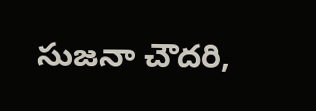సుజనా చౌదరి,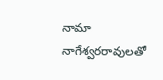నామా నాగేశ్వరరావులతో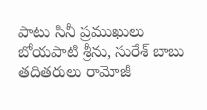పాటు సినీ ప్రముఖులు బోయపాటి శ్రీను, సురేశ్ బాబు తదితరులు రామోజీ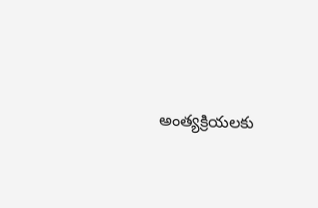అంత్యక్రియలకు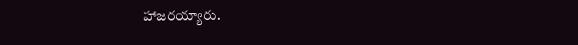హాజరయ్యారు.